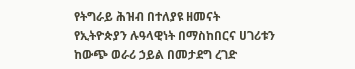የትግራይ ሕዝብ በተለያዩ ዘመናት የኢትዮጵያን ሉዓላዊነት በማስከበርና ሀገሪቱን ከውጭ ወራሪ ኃይል በመታደግ ረገድ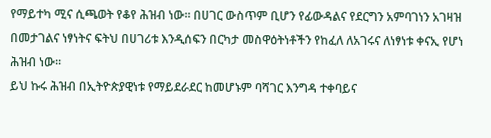የማይተካ ሚና ሲጫወት የቆየ ሕዝብ ነው፡፡ በሀገር ውስጥም ቢሆን የፊውዳልና የደርግን አምባገነን አገዛዝ በመታገልና ነፃነትና ፍትህ በሀገሪቱ እንዲሰፍን በርካታ መስዋዕትነቶችን የከፈለ ለአገሩና ለነፃነቱ ቀናኢ የሆነ ሕዝብ ነው፡፡
ይህ ኩሩ ሕዝብ በኢትዮጵያዊነቱ የማይደራደር ከመሆኑም ባሻገር እንግዳ ተቀባይና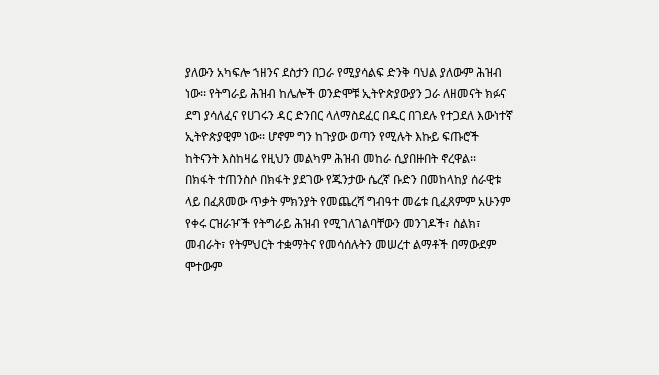ያለውን አካፍሎ ኀዘንና ደስታን በጋራ የሚያሳልፍ ድንቅ ባህል ያለውም ሕዝብ ነው፡፡ የትግራይ ሕዝብ ከሌሎች ወንድሞቹ ኢትዮጵያውያን ጋራ ለዘመናት ክፉና ደግ ያሳለፈና የሀገሩን ዳር ድንበር ላለማስደፈር በዱር በገደሉ የተጋደለ እውነተኛ ኢትዮጵያዊም ነው፡፡ ሆኖም ግን ከጉያው ወጣን የሚሉት እኩይ ፍጡሮች ከትናንት እስከዛሬ የዚህን መልካም ሕዝብ መከራ ሲያበዙበት ኖረዋል፡፡
በክፋት ተጠንስሶ በክፋት ያደገው የጁንታው ሴረኛ ቡድን በመከላከያ ሰራዊቱ ላይ በፈጸመው ጥቃት ምክንያት የመጨረሻ ግብዓተ መሬቱ ቢፈጸምም አሁንም የቀሩ ርዝራዦች የትግራይ ሕዝብ የሚገለገልባቸውን መንገዶች፣ ስልክ፣ መብራት፣ የትምህርት ተቋማትና የመሳሰሉትን መሠረተ ልማቶች በማውደም ሞተውም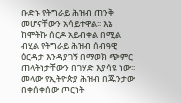ቡድኑ የትግራይ ሕዝብ ጠንቅ መሆናቸውን አሳይተዋል፡፡ እኔ ከሞትኩ ሰርዶ አይብቀል በሚል ብሂል የትግራይ ሕዝብ ሰብዓዊ ዕርዳታ እንዳያገኝ በማወክ ጭምር ጠላትነታቸውን በገሃድ እያሳዩ ነው፡፡
መላው የኢትዮጵያ ሕዝብ በጁንታው በቀሰቀሰው ጦርነት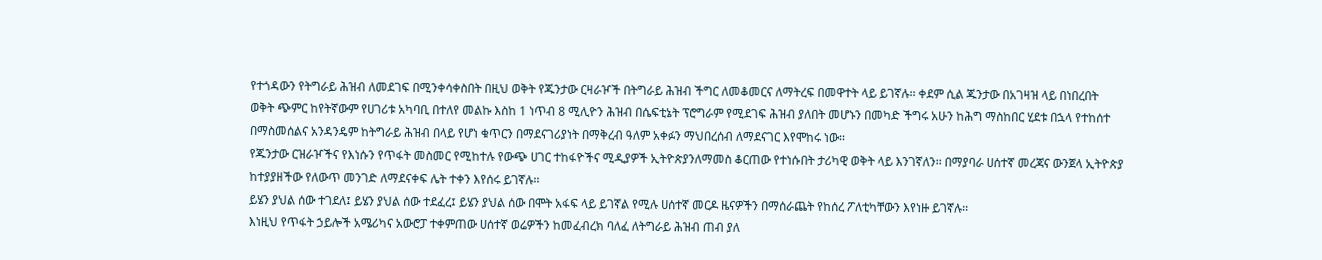የተጎዳውን የትግራይ ሕዝብ ለመደገፍ በሚንቀሳቀስበት በዚህ ወቅት የጁንታው ርዛራዦች በትግራይ ሕዝብ ችግር ለመቆመርና ለማትረፍ በመዋተት ላይ ይገኛሉ፡፡ ቀደም ሲል ጁንታው በአገዛዝ ላይ በነበረበት ወቅት ጭምር ከየትኛውም የሀገሪቱ አካባቢ በተለየ መልኩ እስከ 1 ነጥብ 8 ሚሊዮን ሕዝብ በሴፍቲኔት ፕሮግራም የሚደገፍ ሕዝብ ያለበት መሆኑን በመካድ ችግሩ አሁን ከሕግ ማስከበር ሂደቱ በኋላ የተከሰተ በማስመሰልና አንዳንዴም ከትግራይ ሕዝብ በላይ የሆነ ቁጥርን በማደናገሪያነት በማቅረብ ዓለም አቀፉን ማህበረሰብ ለማደናገር እየሞከሩ ነው፡፡
የጁንታው ርዝራዦችና የእነሱን የጥፋት መስመር የሚከተሉ የውጭ ሀገር ተከፋዮችና ሚዲያዎች ኢትዮጵያንለማመስ ቆርጠው የተነሱበት ታሪካዊ ወቅት ላይ እንገኛለን፡፡ በማያባራ ሀሰተኛ መረጃና ውንጀላ ኢትዮጵያ ከተያያዘችው የለውጥ መንገድ ለማደናቀፍ ሌት ተቀን እየሰሩ ይገኛሉ፡፡
ይሄን ያህል ሰው ተገደለ፤ ይሄን ያህል ሰው ተደፈረ፤ ይሄን ያህል ሰው በሞት አፋፍ ላይ ይገኛል የሚሉ ሀሰተኛ መርዶ ዜናዎችን በማሰራጨት የከሰረ ፖለቲካቸውን እየነዙ ይገኛሉ፡፡
እነዚህ የጥፋት ኃይሎች አሜሪካና አውሮፓ ተቀምጠው ሀሰተኛ ወሬዎችን ከመፈብረክ ባለፈ ለትግራይ ሕዝብ ጠብ ያለ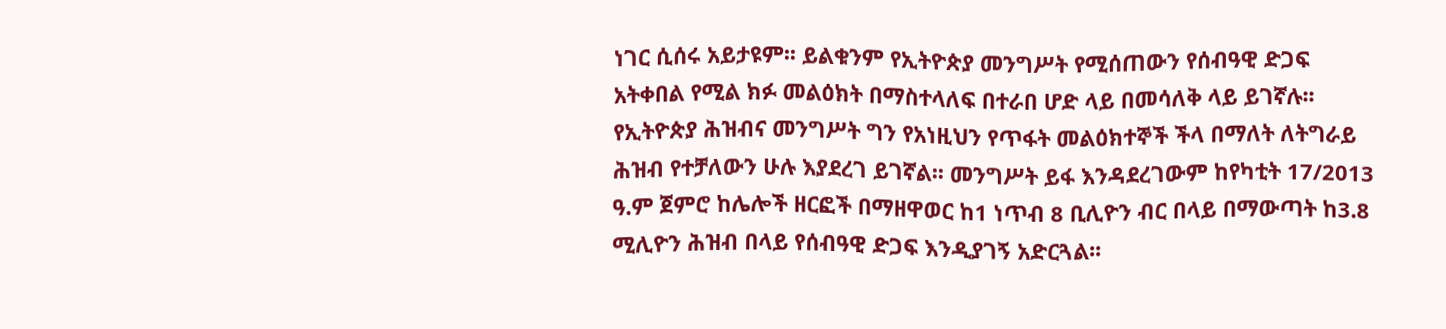ነገር ሲሰሩ አይታዩም፡፡ ይልቁንም የኢትዮጵያ መንግሥት የሚሰጠውን የሰብዓዊ ድጋፍ አትቀበል የሚል ክፉ መልዕክት በማስተላለፍ በተራበ ሆድ ላይ በመሳለቅ ላይ ይገኛሉ፡፡
የኢትዮጵያ ሕዝብና መንግሥት ግን የአነዚህን የጥፋት መልዕክተኞች ችላ በማለት ለትግራይ ሕዝብ የተቻለውን ሁሉ እያደረገ ይገኛል፡፡ መንግሥት ይፋ እንዳደረገውም ከየካቲት 17/2013 ዓ.ም ጀምሮ ከሌሎች ዘርፎች በማዘዋወር ከ1 ነጥብ 8 ቢሊዮን ብር በላይ በማውጣት ከ3.8 ሚሊዮን ሕዝብ በላይ የሰብዓዊ ድጋፍ እንዲያገኝ አድርጓል፡፡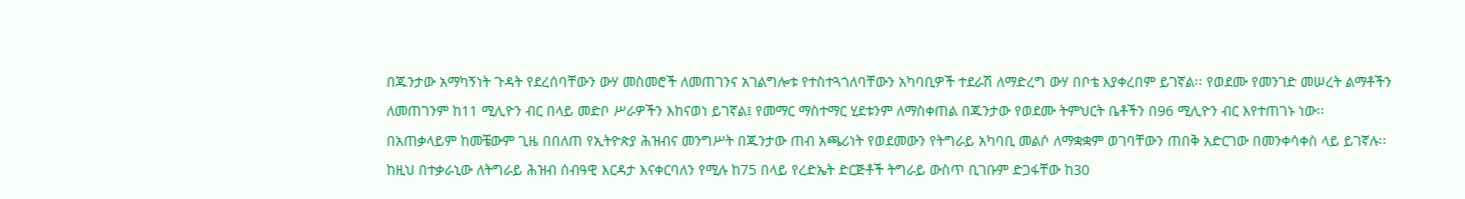በጁንታው አማካኝነት ጉዳት የደረሰባቸውን ውሃ መስመሮች ለመጠገንና አገልግሎቱ የተስተጓጎለባቸውን አካባቢዎች ተደራሽ ለማድረግ ውሃ በቦቴ እያቀረበም ይገኛል፡፡ የወደሙ የመንገድ መሠረት ልማቶችን ለመጠገንም ከ11 ሚሊዮን ብር በላይ መድቦ ሥራዎችን እከናወነ ይገኛል፤ የመማር ማስተማር ሂደቱንም ለማስቀጠል በጁንታው የወደሙ ትምህርት ቤቶችን በ96 ሚሊዮን ብር እየተጠገኑ ነው፡፡
በአጠቃላይም ከመቼውም ጊዜ በበለጠ የኢትዮጵያ ሕዝብና መንግሥት በጁንታው ጠብ አጫሪነት የወደመውን የትግራይ አካባቢ መልሶ ለማቋቋም ወገባቸውን ጠበቅ አድርገው በመንቀሳቀስ ላይ ይገኛሉ፡፡
ከዚህ በተቃራኒው ለትግራይ ሕዝብ ሰብዓዊ እርዳታ እናቀርባለን የሚሉ ከ75 በላይ የረድኤት ድርጅቶች ትግራይ ውስጥ ቢገቡም ድጋፋቸው ከ30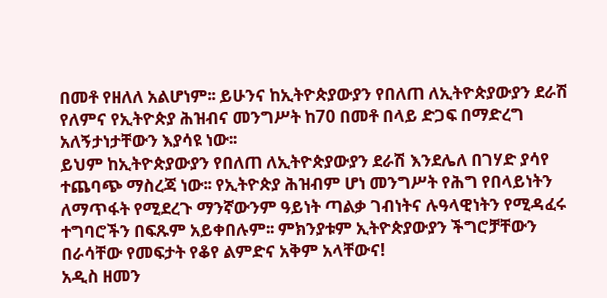በመቶ የዘለለ አልሆነም፡፡ ይሁንና ከኢትዮጵያውያን የበለጠ ለኢትዮጵያውያን ደራሽ የለምና የኢትዮጵያ ሕዝብና መንግሥት ከ70 በመቶ በላይ ድጋፍ በማድረግ አለኝታነታቸውን እያሳዩ ነው፡፡
ይህም ከኢትዮጵያውያን የበለጠ ለኢትዮጵያውያን ደራሽ እንደሌለ በገሃድ ያሳየ ተጨባጭ ማስረጃ ነው፡፡ የኢትዮጵያ ሕዝብም ሆነ መንግሥት የሕግ የበላይነትን ለማጥፋት የሚደረጉ ማንኛውንም ዓይነት ጣልቃ ገብነትና ሉዓላዊነትን የሚዳፈሩ ተግባሮችን በፍጹም አይቀበሉም፡፡ ምክንያቱም ኢትዮጵያውያን ችግሮቻቸውን በራሳቸው የመፍታት የቆየ ልምድና አቅም አላቸውና!
አዲስ ዘመን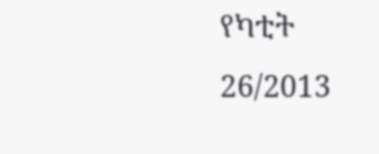የካቲት 26/2013